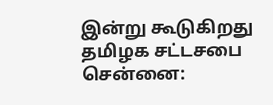இன்று கூடுகிறது தமிழக சட்டசபை
சென்னை: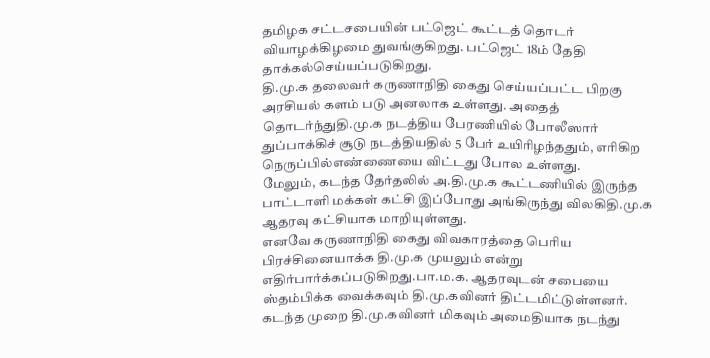தமிழக சட்டசபையின் பட்ஜெட் கூட்டத் தொடர் வியாழக்கிழமை துவங்குகிறது. பட்ஜெட் 18ம் தேதி தாக்கல்செய்யப்படுகிறது.
தி.மு.க தலைவர் கருணாநிதி கைது செய்யப்பட்ட பிறகு அரசியல் களம் படு அனலாக உள்ளது. அதைத் தொடர்ந்துதி.மு.க நடத்திய பேரணியில் போலீஸார் துப்பாக்கிச் சூடு நடத்தியதில் 5 பேர் உயிரிழந்ததும், எரிகிற நெருப்பில்எண்ணையை விட்டது போல உள்ளது.
மேலும், கடந்த தேர்தலில் அ.தி.மு.க கூட்டணியில் இருந்த பாட்டாளி மக்கள் கட்சி இப்போது அங்கிருந்து விலகிதி.மு.க ஆதரவு கட்சியாக மாறியுள்ளது.
எனவே கருணாநிதி கைது விவகாரத்தை பெரிய பிரச்சினையாக்க தி.மு.க முயலும் என்று எதிர்பார்க்கப்படுகிறது.பா.ம.க. ஆதரவுடன் சபையை ஸ்தம்பிக்க வைக்கவும் தி.மு.கவினர் திட்டமிட்டுள்ளனர்.
கடந்த முறை தி.மு.கவினர் மிகவும் அமைதியாக நடந்து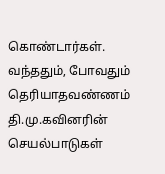கொண்டார்கள். வந்ததும், போவதும் தெரியாதவண்ணம் தி.மு.கவினரின் செயல்பாடுகள்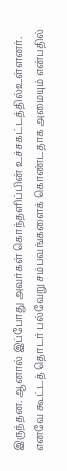இருந்தன. ஆனால் இப்போது அவர்கள் கொந்தளிப்பின் உச்சகட்டத்தில்உள்ளனர். எனவே கூட்டத் தொடர் பல்வேறு சம்பவங்களைக் கொண்டதாக அமையும் என்பதில்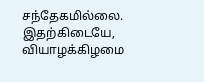சந்தேகமில்லை.
இதற்கிடையே, வியாழக்கிழமை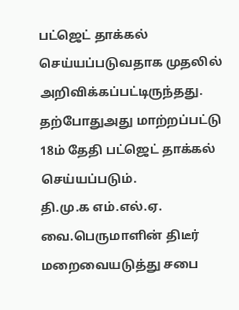பட்ஜெட் தாக்கல் செய்யப்படுவதாக முதலில் அறிவிக்கப்பட்டிருந்தது. தற்போதுஅது மாற்றப்பட்டு 18ம் தேதி பட்ஜெட் தாக்கல் செய்யப்படும்.
தி.மு.க எம்.எல்.ஏ. வை.பெருமாளின் திடீர் மறைவையடுத்து சபை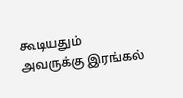கூடியதும் அவருக்கு இரங்கல்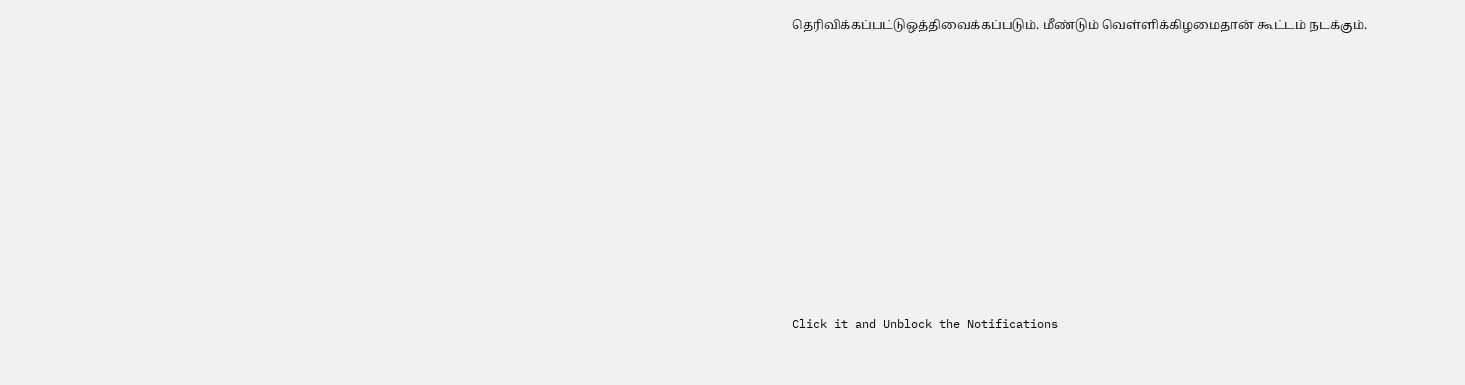தெரிவிக்கப்பட்டுஒத்திவைக்கப்படும். மீண்டும் வெள்ளிக்கிழமைதான் கூட்டம் நடக்கும்.












Click it and Unblock the Notifications